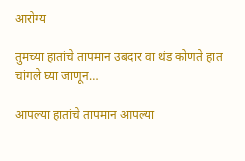आरोग्य

तुमच्या हातांचे तापमान उबदार वा थंड कोणते हात चांगले घ्या जाणून…

आपल्या हातांचे तापमान आपल्या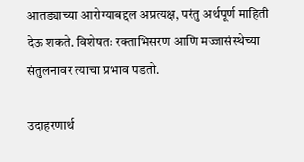आतड्याच्या आरोग्याबद्दल अप्रत्यक्ष, परंतु अर्थपूर्ण माहिती देऊ शकते. विशेषतः रक्ताभिसरण आणि मज्जासंस्थेच्या संतुलनावर त्याचा प्रभाव पडतो.

उदाहरणार्थ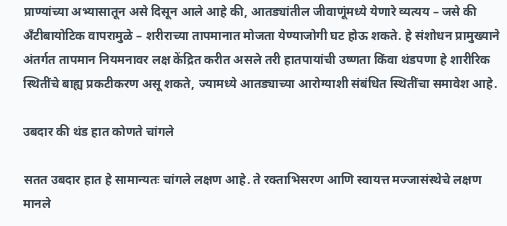प्राण्यांच्या अभ्यासातून असे दिसून आले आहे की, आतड्यांतील जीवाणूंमध्ये येणारे व्यत्यय – जसे की अँटीबायोटिक वापरामुळे – शरीराच्या तापमानात मोजता येण्याजोगी घट होऊ शकते. हे संशोधन प्रामुख्याने अंतर्गत तापमान नियमनावर लक्ष केंद्रित करीत असले तरी हातपायांची उष्णता किंवा थंडपणा हे शारीरिक स्थितींचे बाह्य प्रकटीकरण असू शकते, ज्यामध्ये आतड्याच्या आरोग्याशी संबंधित स्थितींचा समावेश आहे.

उबदार की थंड हात कोणते चांगले

सतत उबदार हात हे सामान्यतः चांगले लक्षण आहे. ते रक्ताभिसरण आणि स्वायत्त मज्जासंस्थेचे लक्षण मानले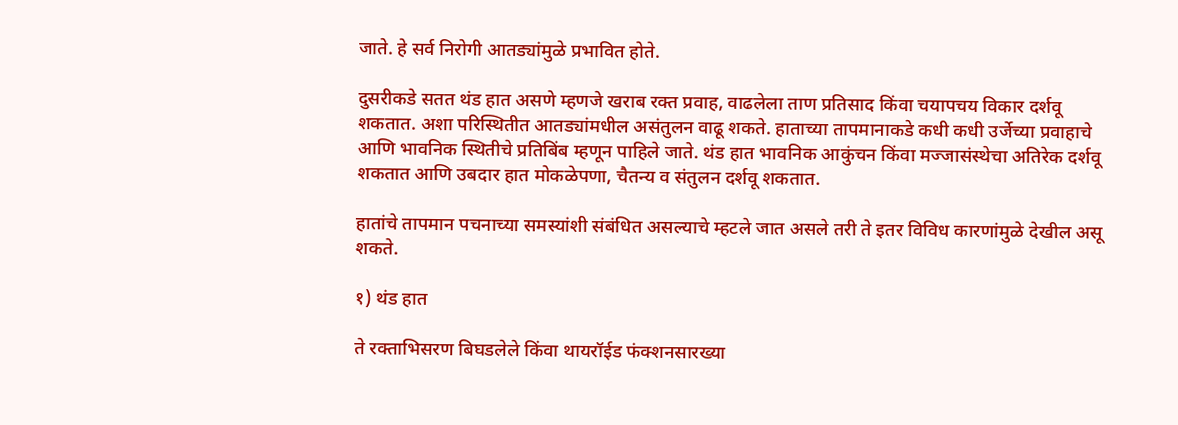जाते. हे सर्व निरोगी आतड्यांमुळे प्रभावित होते.

दुसरीकडे सतत थंड हात असणे म्हणजे खराब रक्त प्रवाह, वाढलेला ताण प्रतिसाद किंवा चयापचय विकार दर्शवू शकतात. अशा परिस्थितीत आतड्यांमधील असंतुलन वाढू शकते. हाताच्या तापमानाकडे कधी कधी उर्जेच्या प्रवाहाचे आणि भावनिक स्थितीचे प्रतिबिंब म्हणून पाहिले जाते. थंड हात भावनिक आकुंचन किंवा मज्जासंस्थेचा अतिरेक दर्शवू शकतात आणि उबदार हात मोकळेपणा, चैतन्य व संतुलन दर्शवू शकतात.

हातांचे तापमान पचनाच्या समस्यांशी संबंधित असल्याचे म्हटले जात असले तरी ते इतर विविध कारणांमुळे देखील असू शकते.

१) थंड हात

ते रक्ताभिसरण बिघडलेले किंवा थायरॉईड फंक्शनसारख्या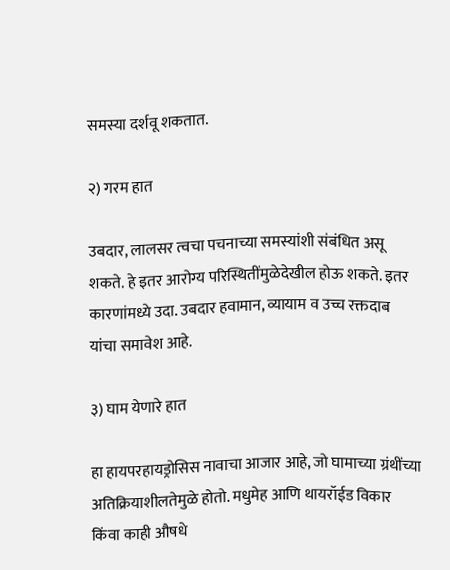समस्या दर्शवू शकतात.

२) गरम हात

उबदार, लालसर त्वचा पचनाच्या समस्यांशी संबंधित असू शकते. हे इतर आरोग्य परिस्थितींमुळेदेखील होऊ शकते. इतर कारणांमध्ये उदा. उबदार हवामान, व्यायाम व उच्च रक्तदाब यांचा समावेश आहे.

३) घाम येणारे हात

हा हायपरहायड्रोसिस नावाचा आजार आहे, जो घामाच्या ग्रंथींच्या अतिक्रियाशीलतेमुळे होतो. मधुमेह आणि थायरॉईड विकार किंवा काही औषधे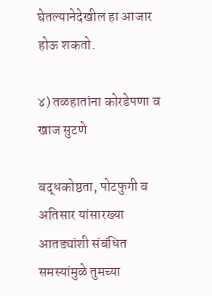घेतल्यानेदेखील हा आजार होऊ शकतो.

४) तळहातांना कोरडेपणा व खाज सुटणे

बद्धकोष्ठता, पोटफुगी व अतिसार यांसारख्या आतड्यांशी संबंधित समस्यांमुळे तुमच्या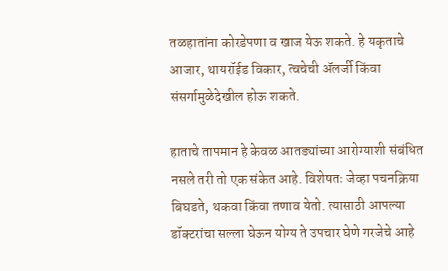तळहातांना कोरडेपणा व खाज येऊ शकते. हे यकृताचे आजार, थायरॉईड विकार, त्वचेची ॲलर्जी किंवा संसर्गामुळेदेखील होऊ शकते.

हाताचे तापमान हे केवळ आतड्यांच्या आरोग्याशी संबंधित नसले तरी तो एक संकेत आहे. विशेषतः जेव्हा पचनक्रिया बिघडते, थकवा किंवा तणाव येतो. त्यासाठी आपल्या डॉक्टरांचा सल्ला घेऊन योग्य ते उपचार घेणे गरजेचे आहे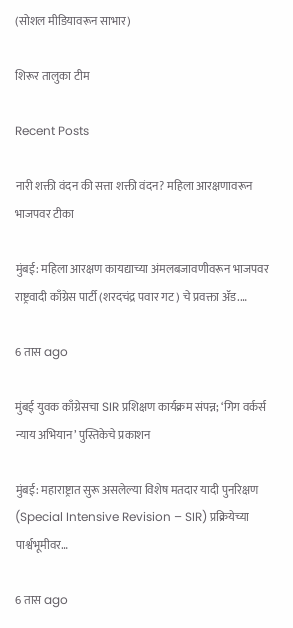(सोशल मीडियावरून साभार)

शिरूर तालुका टीम

Recent Posts

नारी शक्ती वंदन की सत्ता शक्ती वंदन? महिला आरक्षणावरून भाजपवर टीका

मुंबई: महिला आरक्षण कायद्याच्या अंमलबजावणीवरून भाजपवर राष्ट्रवादी काँग्रेस पार्टी (शरदचंद्र पवार गट) चे प्रवक्ता ॲड.…

6 तास ago

मुंबई युवक काँग्रेसचा SIR प्रशिक्षण कार्यक्रम संपन्न; ‘गिग वर्कर्स न्याय अभियान’ पुस्तिकेचे प्रकाशन

मुंबई: महाराष्ट्रात सुरू असलेल्या विशेष मतदार यादी पुनरिक्षण (Special Intensive Revision – SIR) प्रक्रियेच्या पार्श्वभूमीवर…

6 तास ago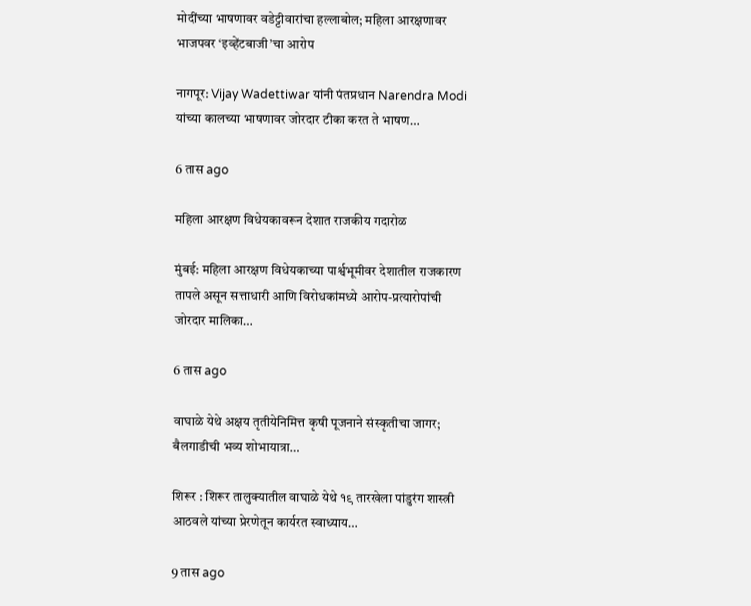मोदींच्या भाषणावर वडेट्टीवारांचा हल्लाबोल; महिला आरक्षणावर भाजपवर ‘इव्हेंटबाजी’चा आरोप

नागपूर: Vijay Wadettiwar यांनी पंतप्रधान Narendra Modi यांच्या कालच्या भाषणावर जोरदार टीका करत ते भाषण…

6 तास ago

महिला आरक्षण विधेयकावरून देशात राजकीय गदारोळ

मुंबई: महिला आरक्षण विधेयकाच्या पार्श्वभूमीवर देशातील राजकारण तापले असून सत्ताधारी आणि विरोधकांमध्ये आरोप-प्रत्यारोपांची जोरदार मालिका…

6 तास ago

वाघाळे येथे अक्षय तृतीयेनिमित्त कृषी पूजनाने संस्कृतीचा जागर; बैलगाडीची भव्य शोभायात्रा…

शिरूर : शिरूर तालुक्यातील वाघाळे येथे १९ तारखेला पांडुरंग शास्त्री आठवले यांच्या प्रेरणेतून कार्यरत स्वाध्याय…

9 तास ago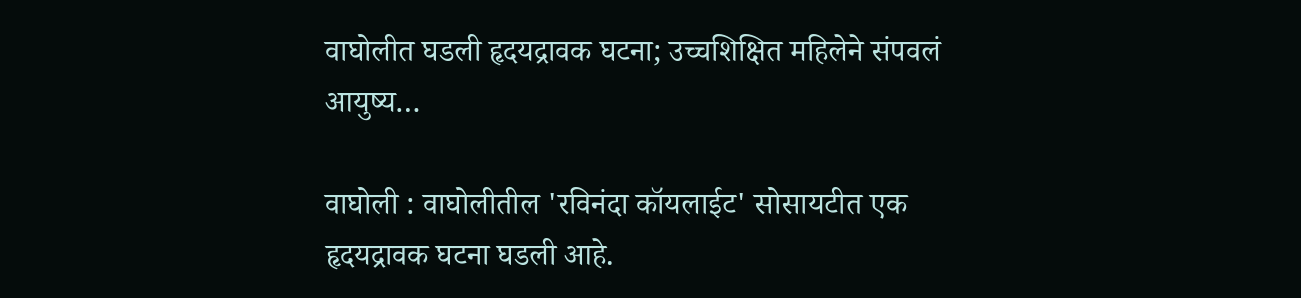वाघोलीत घडली हृदयद्रावक घटना; उच्चशिक्षित महिलेने संपवलं आयुष्य…

वाघोली : वाघोलीतील 'रविनंदा कॉयलाईट' सोसायटीत एक हृदयद्रावक घटना घडली आहे.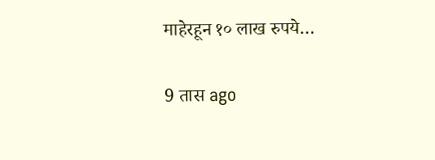माहेरहून १० लाख रुपये…

9 तास ago